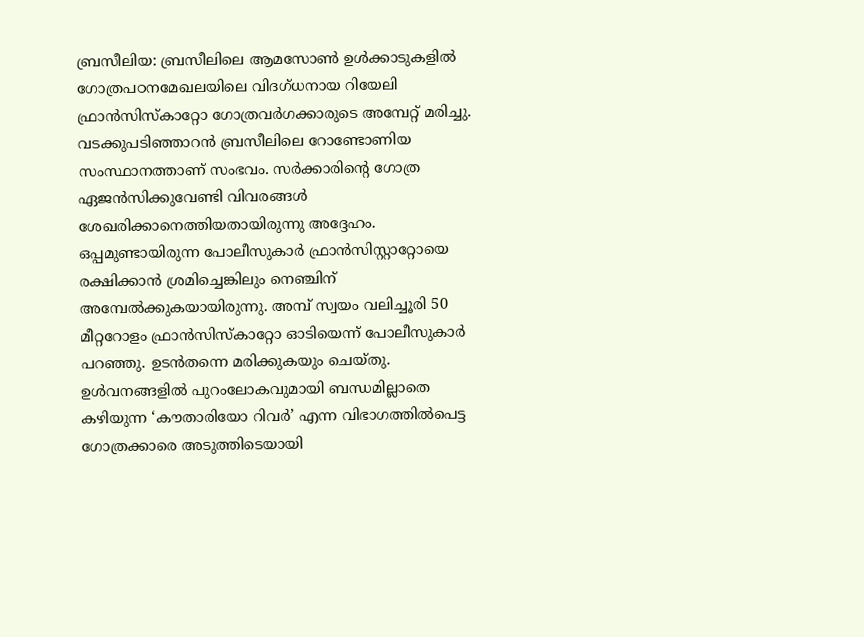ബ്രസീലിയ: ബ്രസീലിലെ ആമസോൺ ഉൾക്കാടുകളിൽ ഗോത്രപഠനമേഖലയിലെ വിദഗ്ധനായ റിയേലി ഫ്രാൻസിസ്കാറ്റോ ഗോത്രവർഗക്കാരുടെ അമ്പേറ്റ് മരിച്ചു. വടക്കുപടിഞ്ഞാറൻ ബ്രസീലിലെ റോണ്ടോണിയ സംസ്ഥാനത്താണ് സംഭവം. സർക്കാരിന്റെ ഗോത്ര ഏജൻസിക്കുവേണ്ടി വിവരങ്ങൾ ശേഖരിക്കാനെത്തിയതായിരുന്നു അദ്ദേഹം. ഒപ്പമുണ്ടായിരുന്ന പോലീസുകാർ ഫ്രാൻസിസ്റ്റാറ്റോയെ രക്ഷിക്കാൻ ശ്രമിച്ചെങ്കിലും നെഞ്ചിന് അമ്പേൽക്കുകയായിരുന്നു. അമ്പ് സ്വയം വലിച്ചൂരി 50 മീറ്ററോളം ഫ്രാൻസിസ്കാറ്റോ ഓടിയെന്ന് പോലീസുകാർ പറഞ്ഞു. ഉടൻതന്നെ മരിക്കുകയും ചെയ്തു. ഉൾവനങ്ങളിൽ പുറംലോകവുമായി ബന്ധമില്ലാതെ കഴിയുന്ന ‘കൗതാരിയോ റിവർ’ എന്ന വിഭാഗത്തിൽപെട്ട ഗോത്രക്കാരെ അടുത്തിടെയായി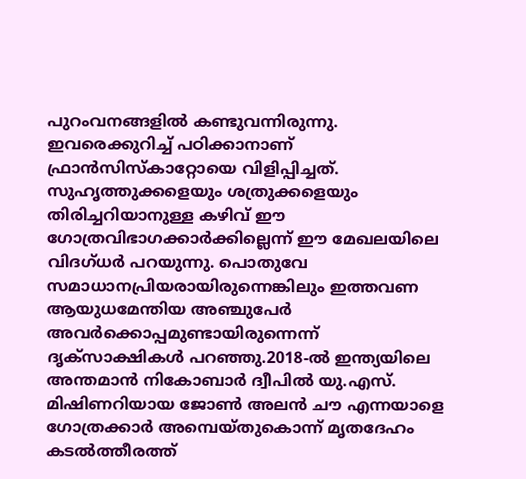പുറംവനങ്ങളിൽ കണ്ടുവന്നിരുന്നു. ഇവരെക്കുറിച്ച് പഠിക്കാനാണ് ഫ്രാൻസിസ്കാറ്റോയെ വിളിപ്പിച്ചത്. സുഹൃത്തുക്കളെയും ശത്രുക്കളെയും തിരിച്ചറിയാനുള്ള കഴിവ് ഈ ഗോത്രവിഭാഗക്കാർക്കില്ലെന്ന് ഈ മേഖലയിലെ വിദഗ്ധർ പറയുന്നു. പൊതുവേ സമാധാനപ്രിയരായിരുന്നെങ്കിലും ഇത്തവണ ആയുധമേന്തിയ അഞ്ചുപേർ അവർക്കൊപ്പമുണ്ടായിരുന്നെന്ന് ദൃക്സാക്ഷികൾ പറഞ്ഞു.2018-ൽ ഇന്ത്യയിലെ അന്തമാൻ നികോബാർ ദ്വീപിൽ യു.എസ്. മിഷിണറിയായ ജോൺ അലൻ ചൗ എന്നയാളെ ഗോത്രക്കാർ അമ്പെയ്തുകൊന്ന് മൃതദേഹം കടൽത്തീരത്ത്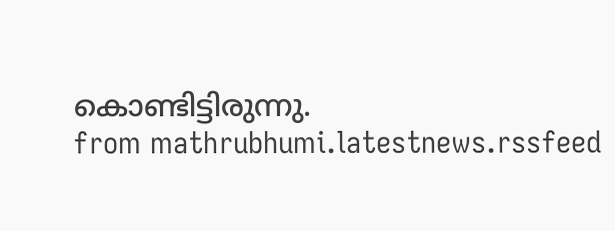കൊണ്ടിട്ടിരുന്നു.
from mathrubhumi.latestnews.rssfeed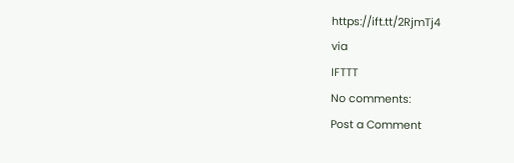https://ift.tt/2RjmTj4
via
IFTTT
No comments:
Post a Comment